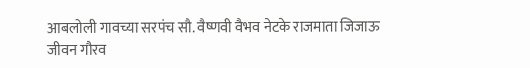आबलोली गावच्या सरपंच सौ. वैष्णवी वैभव नेटके राजमाता जिजाऊ जीवन गौरव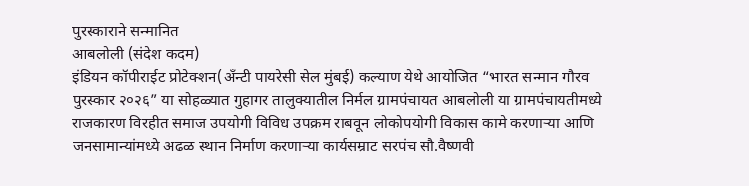पुरस्काराने सन्मानित
आबलोली (संदेश कदम)
इंडियन कॉपीराईट प्रोटेक्शन(ॲंन्टी पायरेसी सेल मुंबई) कल्याण येथे आयोजित “भारत सन्मान गौरव पुरस्कार २०२६” या सोहळ्यात गुहागर तालुक्यातील निर्मल ग्रामपंचायत आबलोली या ग्रामपंचायतीमध्ये राजकारण विरहीत समाज उपयोगी विविध उपक्रम राबवून लोकोपयोगी विकास कामे करणाऱ्या आणि जनसामान्यांमध्ये अढळ स्थान निर्माण करणाऱ्या कार्यसम्राट सरपंच सौ.वैष्णवी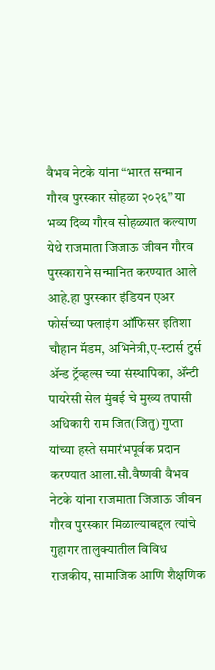वैभव नेटके यांना “भारत सन्मान गौरव पुरस्कार सोहळा २०२६” या भव्य दिव्य गौरव सोहळ्यात कल्याण येथे राजमाता जिजाऊ जीवन गौरव पुरस्काराने सन्मानित करण्यात आले आहे.हा पुरस्कार इंडियन एअर फोर्सच्या फ्लाइंग ऑफिसर इतिशा चौहान मॅडम, अभिनेत्री,ए-स्टार्स टुर्स ॲन्ड ट्रॅव्हल्स च्या संस्थापिका, ॲंन्टी पायरेसी सेल मुंबई चे मुख्य तपासी अधिकारी राम जित(जितु) गुप्ता यांच्या हस्ते समारंभपूर्वक प्रदान करण्यात आला.सौ.वैष्णवी वैभव नेटके यांना राजमाता जिजाऊ जीवन गौरव पुरस्कार मिळाल्याबद्दल त्यांचे गुहागर तालुक्यातील विविध राजकीय, सामाजिक आणि शैक्षणिक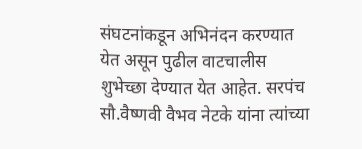संघटनांकडून अभिनंदन करण्यात येत असून पुढील वाटचालीस शुभेच्छा देण्यात येत आहेत. सरपंच सौ.वैष्णवी वैभव नेटके यांना त्यांच्या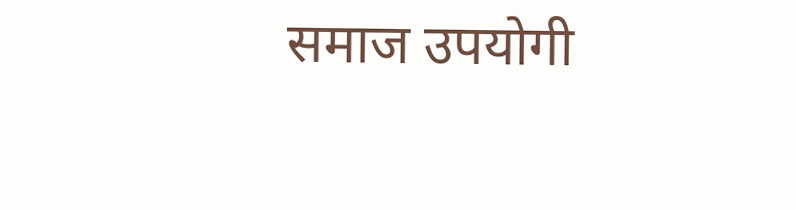समाज उपयोगी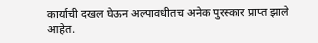कार्याची दखल घेऊन अल्पावधीतच अनेक पुरस्कार प्राप्त झाले आहेत.